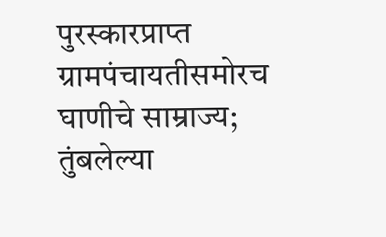पुरस्कारप्राप्त ग्रामपंचायतीसमोरच घाणीचे साम्राज्य; तुंबलेल्या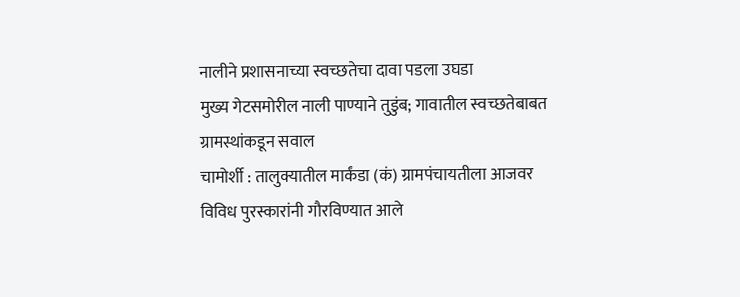नालीने प्रशासनाच्या स्वच्छतेचा दावा पडला उघडा
मुख्य गेटसमोरील नाली पाण्याने तुडुंब; गावातील स्वच्छतेबाबत ग्रामस्थांकडून सवाल
चामोर्शी : तालुक्यातील मार्कंडा (कं) ग्रामपंचायतीला आजवर विविध पुरस्कारांनी गौरविण्यात आले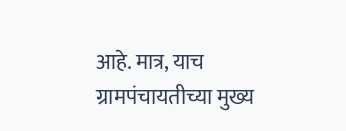आहे. मात्र, याच ग्रामपंचायतीच्या मुख्य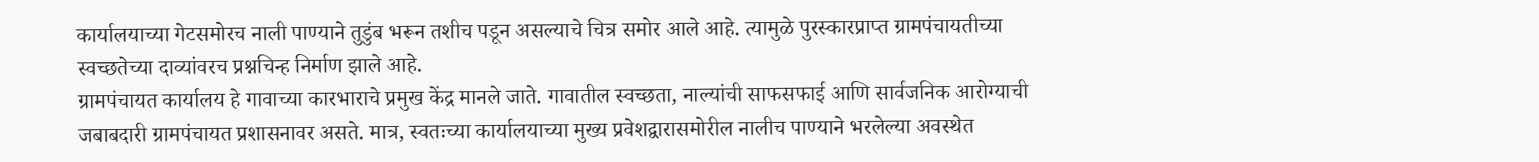कार्यालयाच्या गेटसमोरच नाली पाण्याने तुडुंब भरून तशीच पडून असल्याचे चित्र समोर आले आहे. त्यामुळे पुरस्कारप्राप्त ग्रामपंचायतीच्या स्वच्छतेच्या दाव्यांवरच प्रश्नचिन्ह निर्माण झाले आहे.
ग्रामपंचायत कार्यालय हे गावाच्या कारभाराचे प्रमुख केंद्र मानले जाते. गावातील स्वच्छता, नाल्यांची साफसफाई आणि सार्वजनिक आरोग्याची जबाबदारी ग्रामपंचायत प्रशासनावर असते. मात्र, स्वतःच्या कार्यालयाच्या मुख्य प्रवेशद्वारासमोरील नालीच पाण्याने भरलेल्या अवस्थेत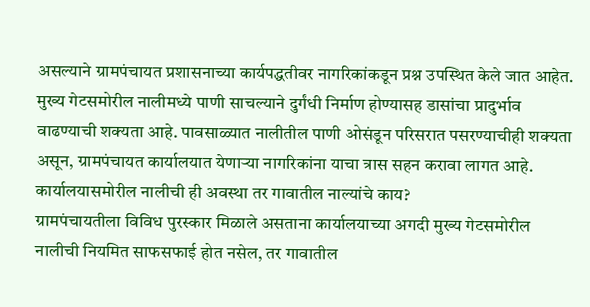असल्याने ग्रामपंचायत प्रशासनाच्या कार्यपद्धतीवर नागरिकांकडून प्रश्न उपस्थित केले जात आहेत.
मुख्य गेटसमोरील नालीमध्ये पाणी साचल्याने दुर्गंधी निर्माण होण्यासह डासांचा प्रादुर्भाव वाढण्याची शक्यता आहे. पावसाळ्यात नालीतील पाणी ओसंडून परिसरात पसरण्याचीही शक्यता असून, ग्रामपंचायत कार्यालयात येणाऱ्या नागरिकांना याचा त्रास सहन करावा लागत आहे.
कार्यालयासमोरील नालीची ही अवस्था तर गावातील नाल्यांचे काय?
ग्रामपंचायतीला विविध पुरस्कार मिळाले असताना कार्यालयाच्या अगदी मुख्य गेटसमोरील नालीची नियमित साफसफाई होत नसेल, तर गावातील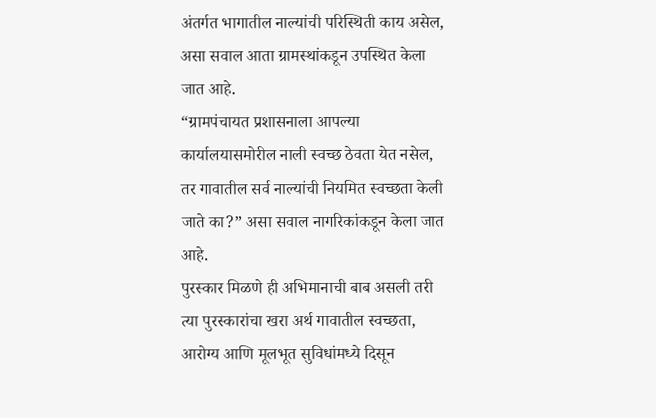अंतर्गत भागातील नाल्यांची परिस्थिती काय असेल, असा सवाल आता ग्रामस्थांकडून उपस्थित केला जात आहे.
“ग्रामपंचायत प्रशासनाला आपल्या कार्यालयासमोरील नाली स्वच्छ ठेवता येत नसेल, तर गावातील सर्व नाल्यांची नियमित स्वच्छता केली जाते का?” असा सवाल नागरिकांकडून केला जात आहे.
पुरस्कार मिळणे ही अभिमानाची बाब असली तरी त्या पुरस्कारांचा खरा अर्थ गावातील स्वच्छता, आरोग्य आणि मूलभूत सुविधांमध्ये दिसून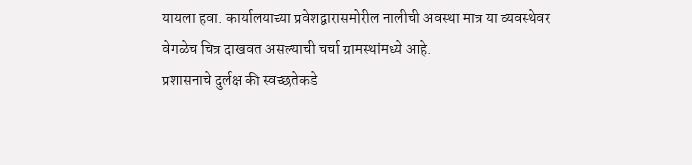यायला हवा. कार्यालयाच्या प्रवेशद्वारासमोरील नालीची अवस्था मात्र या व्यवस्थेवर वेगळेच चित्र दाखवत असल्याची चर्चा ग्रामस्थांमध्ये आहे.
प्रशासनाचे दुर्लक्ष की स्वच्छतेकडे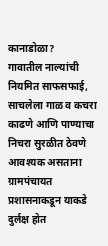कानाडोळा?
गावातील नाल्यांची नियमित साफसफाई, साचलेला गाळ व कचरा काढणे आणि पाण्याचा निचरा सुरळीत ठेवणे आवश्यक असताना ग्रामपंचायत प्रशासनाकडून याकडे दुर्लक्ष होत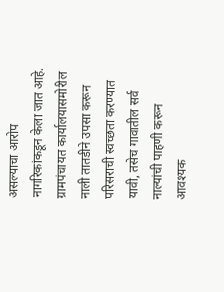असल्याचा आरोप नागरिकांकडून केला जात आहे.
ग्रामपंचायत कार्यालयासमोरील नाली तातडीने उपसा करून परिसराची स्वच्छता करण्यात यावी, तसेच गावातील सर्व नाल्यांची पाहणी करून आवश्यक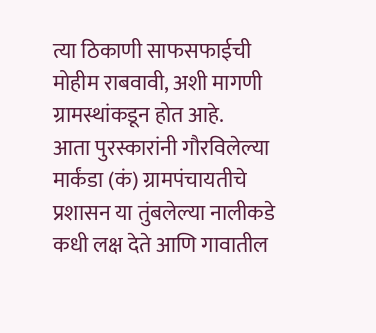त्या ठिकाणी साफसफाईची मोहीम राबवावी, अशी मागणी ग्रामस्थांकडून होत आहे.
आता पुरस्कारांनी गौरविलेल्या मार्कंडा (कं) ग्रामपंचायतीचे प्रशासन या तुंबलेल्या नालीकडे कधी लक्ष देते आणि गावातील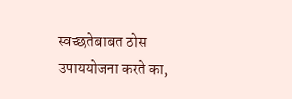स्वच्छतेबाबत ठोस उपाययोजना करते का,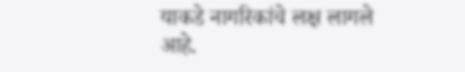याकडे नागरिकांचे लक्ष लागले आहे.